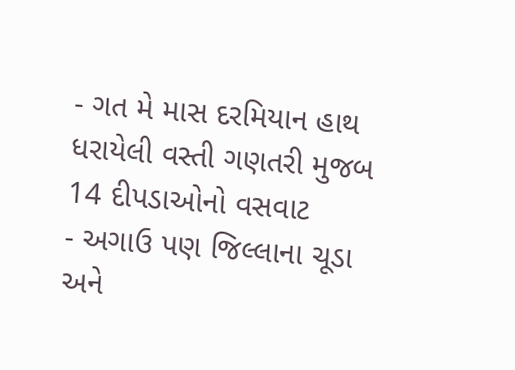- ગત મે માસ દરમિયાન હાથ ધરાયેલી વસ્તી ગણતરી મુજબ 14 દીપડાઓનો વસવાટ
- અગાઉ પણ જિલ્લાના ચૂડા અને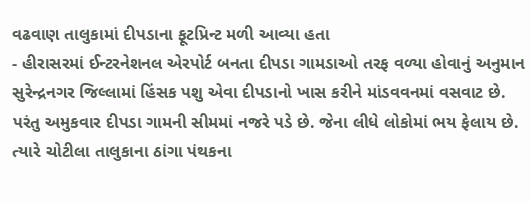વઢવાણ તાલુકામાં દીપડાના ફૂટપ્રિન્ટ મળી આવ્યા હતા
- હીરાસરમાં ઈન્ટરનેશનલ એરપોર્ટ બનતા દીપડા ગામડાઓ તરફ વળ્યા હોવાનું અનુમાન
સુરેન્દ્રનગર જિલ્લામાં હિંસક પશુ એવા દીપડાનો ખાસ કરીને માંડવવનમાં વસવાટ છે. પરંતુ અમુકવાર દીપડા ગામની સીમમાં નજરે પડે છે. જેના લીધે લોકોમાં ભય ફેલાય છે. ત્યારે ચોટીલા તાલુકાના ઠાંગા પંથકના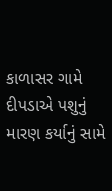કાળાસર ગામે દીપડાએ પશુનું મારણ કર્યાનું સામે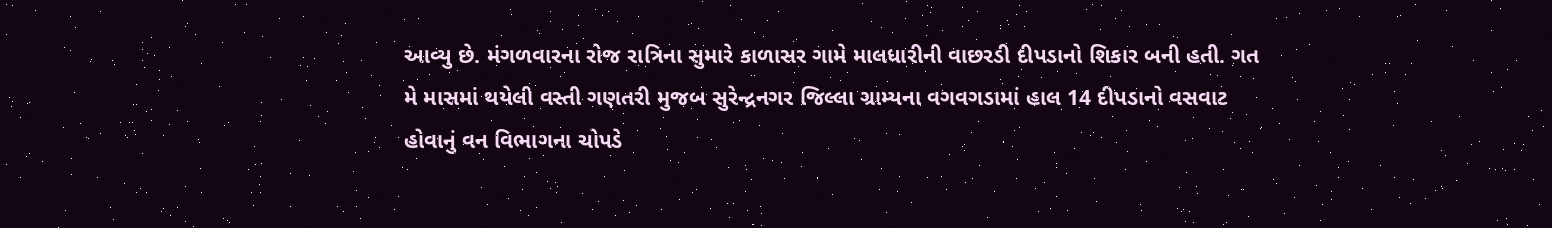આવ્યુ છે. મંગળવારના રોજ રાત્રિના સુમારે કાળાસર ગામે માલધારીની વાછરડી દીપડાનો શિકાર બની હતી. ગત મે માસમાં થયેલી વસ્તી ગણતરી મુજબ સુરેન્દ્રનગર જિલ્લા ગ્રામ્યના વગવગડામાં હાલ 14 દીપડાનો વસવાટ હોવાનું વન વિભાગના ચોપડે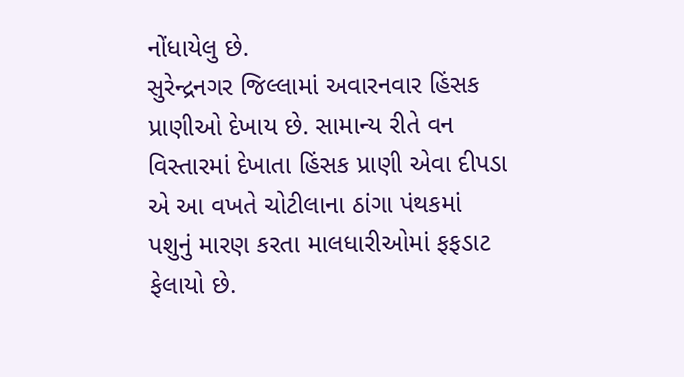નોંધાયેલુ છે.
સુરેન્દ્રનગર જિલ્લામાં અવારનવાર હિંસક પ્રાણીઓ દેખાય છે. સામાન્ય રીતે વન વિસ્તારમાં દેખાતા હિંસક પ્રાણી એવા દીપડા એ આ વખતે ચોટીલાના ઠાંગા પંથકમાં પશુનું મારણ કરતા માલધારીઓમાં ફફડાટ ફેલાયો છે.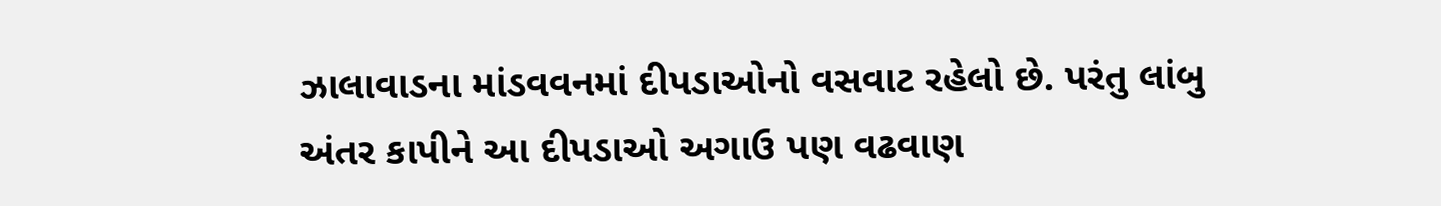ઝાલાવાડના માંડવવનમાં દીપડાઓનો વસવાટ રહેલો છે. પરંતુ લાંબુ અંતર કાપીને આ દીપડાઓ અગાઉ પણ વઢવાણ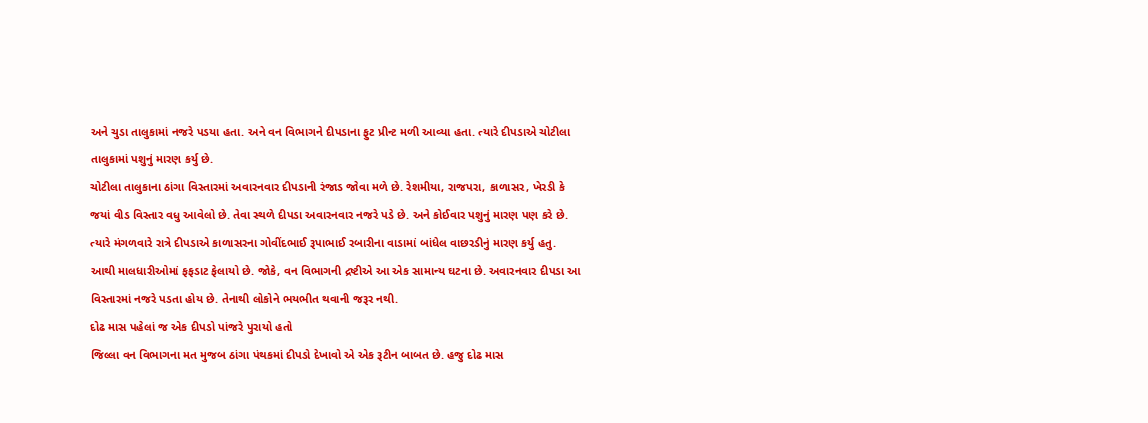અને ચુડા તાલુકામાં નજરે પડયા હતા. અને વન વિભાગને દીપડાના ફુટ પ્રીન્ટ મળી આવ્યા હતા. ત્યારે દીપડાએ ચોટીલા તાલુકામાં પશુનું મારણ કર્યુ છે.
ચોટીલા તાલુકાના ઠાંગા વિસ્તારમાં અવારનવાર દીપડાની રંજાડ જોવા મળે છે. રેશમીયા, રાજપરા, કાળાસર, ખેરડી કે જયાં વીડ વિસ્તાર વધુ આવેલો છે. તેવા સ્થળે દીપડા અવારનવાર નજરે પડે છે. અને કોઈવાર પશુનું મારણ પણ કરે છે. ત્યારે મંગળવારે રાત્રે દીપડાએ કાળાસરના ગોવીંદભાઈ રૂપાભાઈ રબારીના વાડામાં બાંધેલ વાછરડીનું મારણ કર્યુ હતુ. આથી માલધારીઓમાં ફફડાટ ફેલાયો છે. જોકે, વન વિભાગની દ્રષ્ટીએ આ એક સામાન્ય ઘટના છે. અવારનવાર દીપડા આ વિસ્તારમાં નજરે પડતા હોય છે. તેનાથી લોકોને ભયભીત થવાની જરૂર નથી.
દોઢ માસ પહેલાં જ એક દીપડો પાંજરે પુરાયો હતો
જિલ્લા વન વિભાગના મત મુજબ ઠાંગા પંથકમાં દીપડો દેખાવો એ એક રૂટીન બાબત છે. હજુ દોઢ માસ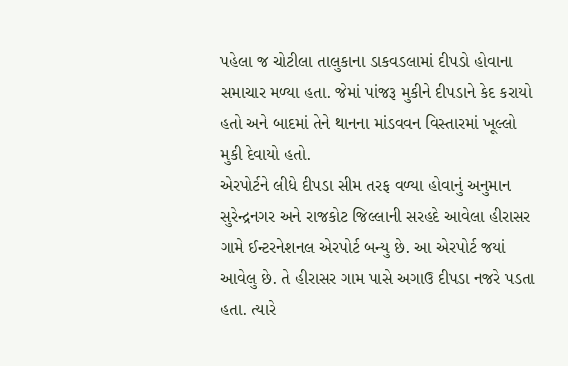પહેલા જ ચોટીલા તાલુકાના ડાકવડલામાં દીપડો હોવાના સમાચાર મળ્યા હતા. જેમાં પાંજરૂ મુકીને દીપડાને કેદ કરાયો હતો અને બાદમાં તેને થાનના માંડવવન વિસ્તારમાં ખૂલ્લો મુકી દેવાયો હતો.
એરપોર્ટને લીધે દીપડા સીમ તરફ વળ્યા હોવાનું અનુમાન
સુરેન્દ્રનગર અને રાજકોટ જિલ્લાની સરહદે આવેલા હીરાસર ગામે ઈન્ટરનેશનલ એરપોર્ટ બન્યુ છે. આ એરપોર્ટ જયાં આવેલુ છે. તે હીરાસર ગામ પાસે અગાઉ દીપડા નજરે પડતા હતા. ત્યારે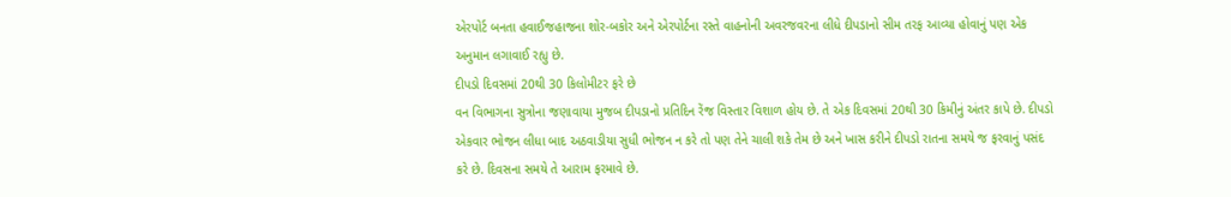એરપોર્ટ બનતા હવાઈજહાજના શોર-બકોર અને એરપોર્ટના રસ્તે વાહનોની અવરજવરના લીધે દીપડાનો સીમ તરફ આવ્યા હોવાનું પણ એક અનુમાન લગાવાઈ રહ્યુ છે.
દીપડો દિવસમાં 20થી 30 કિલોમીટર ફરે છે
વન વિભાગના સુત્રોના જણાવાયા મુજબ દીપડાનો પ્રતિદિન રેંજ વિસ્તાર વિશાળ હોય છે. તે એક દિવસમાં 20થી 30 કિમીનું અંતર કાપે છે. દીપડો એકવાર ભોજન લીધા બાદ અઠવાડીયા સુધી ભોજન ન કરે તો પણ તેને ચાલી શકે તેમ છે અને ખાસ કરીને દીપડો રાતના સમયે જ ફરવાનું પસંદ કરે છે. દિવસના સમયે તે આરામ ફરમાવે છે.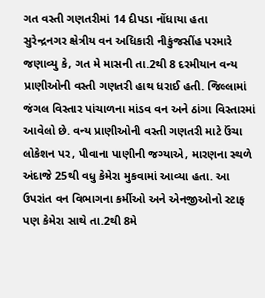ગત વસ્તી ગણતરીમાં 14 દીપડા નોંધાયા હતા
સુરેન્દ્રનગર ક્ષેત્રીય વન અધિકારી નીકુંજસીંહ પરમારે જણાવ્યુ કે, ગત મે માસની તા.2થી 8 દરમીયાન વન્ય પ્રાણીઓની વસ્તી ગણતરી હાથ ધરાઈ હતી. જિલ્લામાં જંગલ વિસ્તાર પાંચાળના માંડવ વન અને ઠાંગા વિસ્તારમાં આવેલો છે. વન્ય પ્રાણીઓની વસ્તી ગણતરી માટે ઉંચા લોકેશન પર, પીવાના પાણીની જગ્યાએ, મારણના સ્થળે અંદાજે 25થી વધુ કેમેરા મુકવામાં આવ્યા હતા. આ ઉપરાંત વન વિભાગના કર્મીઓ અને એનજીઓનો સ્ટાફ પણ કેમેરા સાથે તા.2થી 8મે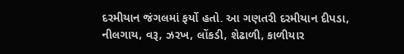દરમીયાન જંગલમાં ફર્યો હતો. આ ગણતરી દરમીયાન દીપડા, નીલગાય, વરૂ, ઝરખ, લોંકડી, શેઢાળી, કાળીયાર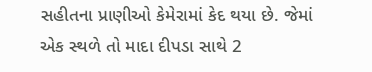સહીતના પ્રાણીઓ કેમેરામાં કેદ થયા છે. જેમાં એક સ્થળે તો માદા દીપડા સાથે 2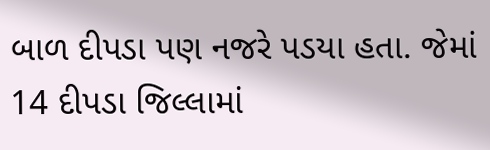બાળ દીપડા પણ નજરે પડયા હતા. જેમાં 14 દીપડા જિલ્લામાં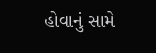હોવાનું સામે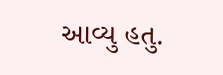આવ્યુ હતુ.